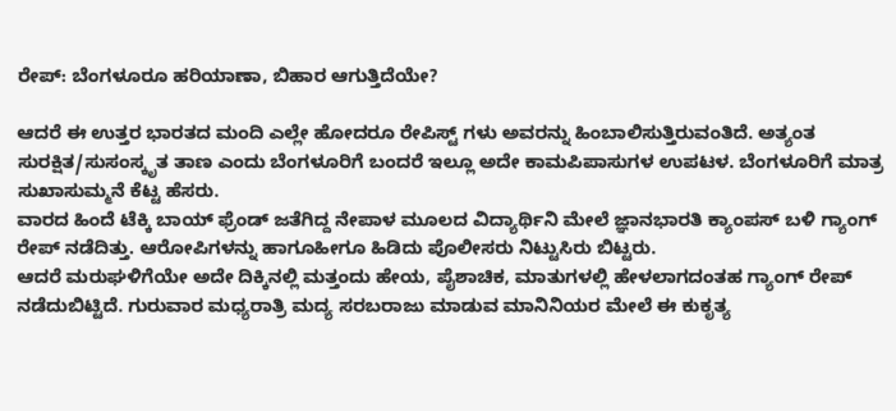ರೇಪ್: ಬೆಂಗಳೂರೂ ಹರಿಯಾಣಾ, ಬಿಹಾರ ಆಗುತ್ತಿದೆಯೇ?

ಆದರೆ ಈ ಉತ್ತರ ಭಾರತದ ಮಂದಿ ಎಲ್ಲೇ ಹೋದರೂ ರೇಪಿಸ್ಟ್ ಗಳು ಅವರನ್ನು ಹಿಂಬಾಲಿಸುತ್ತಿರುವಂತಿದೆ. ಅತ್ಯಂತ ಸುರಕ್ಷಿತ/ಸುಸಂಸ್ಕೃತ ತಾಣ ಎಂದು ಬೆಂಗಳೂರಿಗೆ ಬಂದರೆ ಇಲ್ಲೂ ಅದೇ ಕಾಮಪಿಪಾಸುಗಳ ಉಪಟಳ. ಬೆಂಗಳೂರಿಗೆ ಮಾತ್ರ ಸುಖಾಸುಮ್ಮನೆ ಕೆಟ್ಟ ಹೆಸರು.
ವಾರದ ಹಿಂದೆ ಟೆಕ್ಕಿ ಬಾಯ್ ಫ್ರೆಂಡ್ ಜತೆಗಿದ್ದ ನೇಪಾಳ ಮೂಲದ ವಿದ್ಯಾರ್ಥಿನಿ ಮೇಲೆ ಜ್ಞಾನಭಾರತಿ ಕ್ಯಾಂಪಸ್ ಬಳಿ ಗ್ಯಾಂಗ್ ರೇಪ್ ನಡೆದಿತ್ತು. ಆರೋಪಿಗಳನ್ನು ಹಾಗೂಹೀಗೂ ಹಿಡಿದು ಪೊಲೀಸರು ನಿಟ್ಟುಸಿರು ಬಿಟ್ಟರು.
ಆದರೆ ಮರುಘಳಿಗೆಯೇ ಅದೇ ದಿಕ್ಕಿನಲ್ಲಿ ಮತ್ತಂದು ಹೇಯ, ಪೈಶಾಚಿಕ, ಮಾತುಗಳಲ್ಲಿ ಹೇಳಲಾಗದಂತಹ ಗ್ಯಾಂಗ್ ರೇಪ್ ನಡೆದುಬಿಟ್ಟಿದೆ. ಗುರುವಾರ ಮಧ್ಯರಾತ್ರಿ ಮದ್ಯ ಸರಬರಾಜು ಮಾಡುವ ಮಾನಿನಿಯರ ಮೇಲೆ ಈ ಕುಕೃತ್ಯ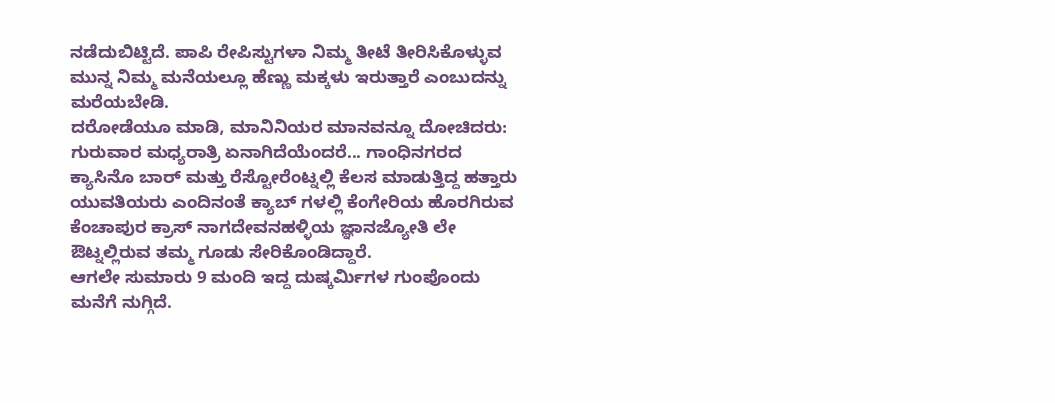ನಡೆದುಬಿಟ್ಟಿದೆ. ಪಾಪಿ ರೇಪಿಸ್ಟುಗಳಾ ನಿಮ್ಮ ತೀಟೆ ತೀರಿಸಿಕೊಳ್ಳುವ ಮುನ್ನ ನಿಮ್ಮ ಮನೆಯಲ್ಲೂ ಹೆಣ್ಣು ಮಕ್ಕಳು ಇರುತ್ತಾರೆ ಎಂಬುದನ್ನು ಮರೆಯಬೇಡಿ.
ದರೋಡೆಯೂ ಮಾಡಿ, ಮಾನಿನಿಯರ ಮಾನವನ್ನೂ ದೋಚಿದರು:
ಗುರುವಾರ ಮಧ್ಯರಾತ್ರಿ ಏನಾಗಿದೆಯೆಂದರೆ... ಗಾಂಧಿನಗರದ ಕ್ಯಾಸಿನೊ ಬಾರ್ ಮತ್ತು ರೆಸ್ಟೋರೆಂಟ್ನಲ್ಲಿ ಕೆಲಸ ಮಾಡುತ್ತಿದ್ದ ಹತ್ತಾರು ಯುವತಿಯರು ಎಂದಿನಂತೆ ಕ್ಯಾಬ್ ಗಳಲ್ಲಿ ಕೆಂಗೇರಿಯ ಹೊರಗಿರುವ ಕೆಂಚಾಪುರ ಕ್ರಾಸ್ ನಾಗದೇವನಹಳ್ಳಿಯ ಜ್ಞಾನಜ್ಯೋತಿ ಲೇ ಔಟ್ನಲ್ಲಿರುವ ತಮ್ಮ ಗೂಡು ಸೇರಿಕೊಂಡಿದ್ದಾರೆ.
ಆಗಲೇ ಸುಮಾರು 9 ಮಂದಿ ಇದ್ದ ದುಷ್ಕರ್ಮಿಗಳ ಗುಂಪೊಂದು ಮನೆಗೆ ನುಗ್ಗಿದೆ.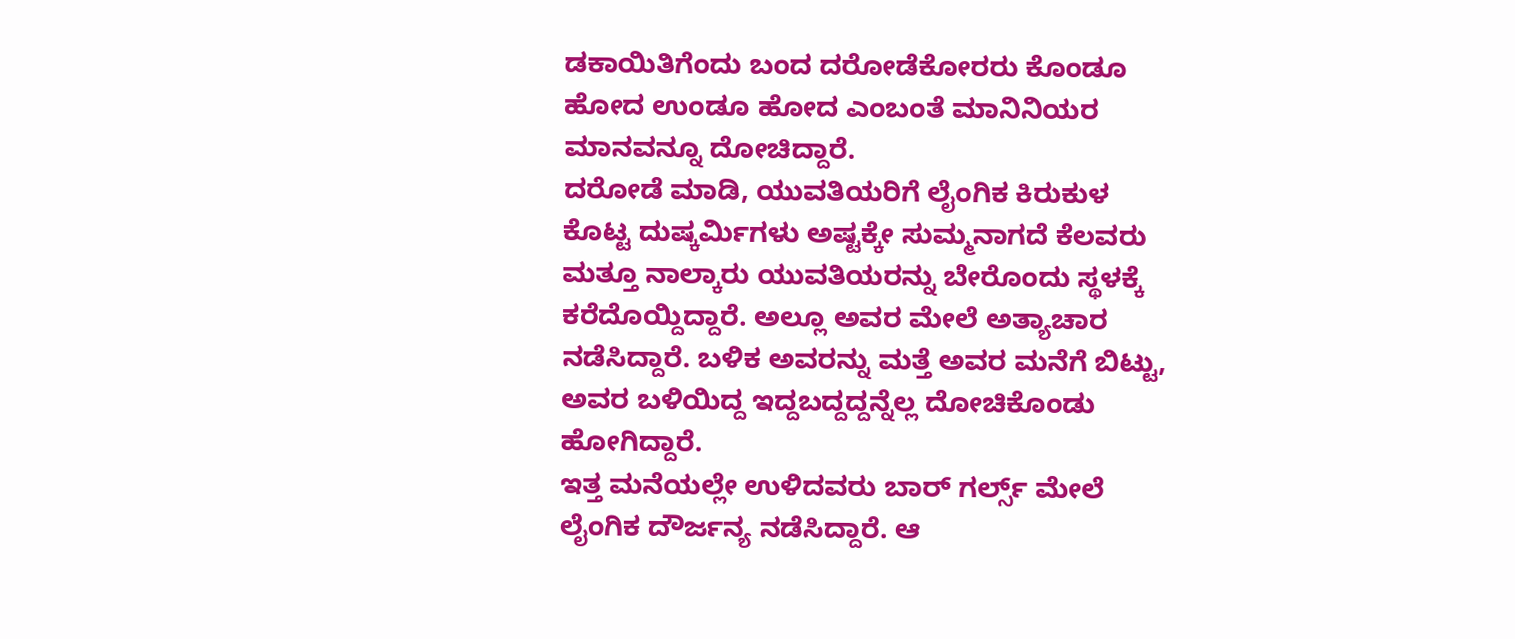ಡಕಾಯಿತಿಗೆಂದು ಬಂದ ದರೋಡೆಕೋರರು ಕೊಂಡೂ ಹೋದ ಉಂಡೂ ಹೋದ ಎಂಬಂತೆ ಮಾನಿನಿಯರ ಮಾನವನ್ನೂ ದೋಚಿದ್ದಾರೆ.
ದರೋಡೆ ಮಾಡಿ, ಯುವತಿಯರಿಗೆ ಲೈಂಗಿಕ ಕಿರುಕುಳ ಕೊಟ್ಟ ದುಷ್ಕರ್ಮಿಗಳು ಅಷ್ಟಕ್ಕೇ ಸುಮ್ಮನಾಗದೆ ಕೆಲವರು ಮತ್ತೂ ನಾಲ್ಕಾರು ಯುವತಿಯರನ್ನು ಬೇರೊಂದು ಸ್ಥಳಕ್ಕೆ ಕರೆದೊಯ್ದಿದ್ದಾರೆ. ಅಲ್ಲೂ ಅವರ ಮೇಲೆ ಅತ್ಯಾಚಾರ ನಡೆಸಿದ್ದಾರೆ. ಬಳಿಕ ಅವರನ್ನು ಮತ್ತೆ ಅವರ ಮನೆಗೆ ಬಿಟ್ಟು, ಅವರ ಬಳಿಯಿದ್ದ ಇದ್ದಬದ್ದದ್ದನ್ನೆಲ್ಲ ದೋಚಿಕೊಂಡು ಹೋಗಿದ್ದಾರೆ.
ಇತ್ತ ಮನೆಯಲ್ಲೇ ಉಳಿದವರು ಬಾರ್ ಗರ್ಲ್ಸ್ ಮೇಲೆ ಲೈಂಗಿಕ ದೌರ್ಜನ್ಯ ನಡೆಸಿದ್ದಾರೆ. ಆ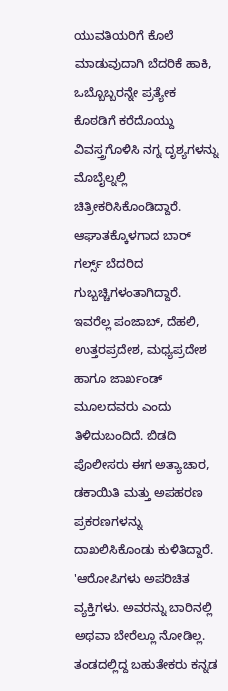ಯುವತಿಯರಿಗೆ ಕೊಲೆ ಮಾಡುವುದಾಗಿ ಬೆದರಿಕೆ ಹಾಕಿ, ಒಬ್ಬೊಬ್ಬರನ್ನೇ ಪ್ರತ್ಯೇಕ ಕೊಠಡಿಗೆ ಕರೆದೊಯ್ದು ವಿವಸ್ತ್ರಗೊಳಿಸಿ ನಗ್ನ ದೃಶ್ಯಗಳನ್ನು ಮೊಬೈಲ್ನಲ್ಲಿ ಚಿತ್ರೀಕರಿಸಿಕೊಂಡಿದ್ದಾರೆ.
ಆಘಾತಕ್ಕೊಳಗಾದ ಬಾರ್ ಗರ್ಲ್ಸ್ ಬೆದರಿದ ಗುಬ್ಬಚ್ಚಿಗಳಂತಾಗಿದ್ದಾರೆ. ಇವರೆಲ್ಲ ಪಂಜಾಬ್, ದೆಹಲಿ, ಉತ್ತರಪ್ರದೇಶ, ಮಧ್ಯಪ್ರದೇಶ ಹಾಗೂ ಜಾರ್ಖಂಡ್ ಮೂಲದವರು ಎಂದು ತಿಳಿದುಬಂದಿದೆ. ಬಿಡದಿ ಪೊಲೀಸರು ಈಗ ಅತ್ಯಾಚಾರ, ಡಕಾಯಿತಿ ಮತ್ತು ಅಪಹರಣ ಪ್ರಕರಣಗಳನ್ನು ದಾಖಲಿಸಿಕೊಂಡು ಕುಳಿತಿದ್ದಾರೆ.
'ಆರೋಪಿಗಳು ಅಪರಿಚಿತ ವ್ಯಕ್ತಿಗಳು. ಅವರನ್ನು ಬಾರಿನಲ್ಲಿ ಅಥವಾ ಬೇರೆಲ್ಲೂ ನೋಡಿಲ್ಲ. ತಂಡದಲ್ಲಿದ್ದ ಬಹುತೇಕರು ಕನ್ನಡ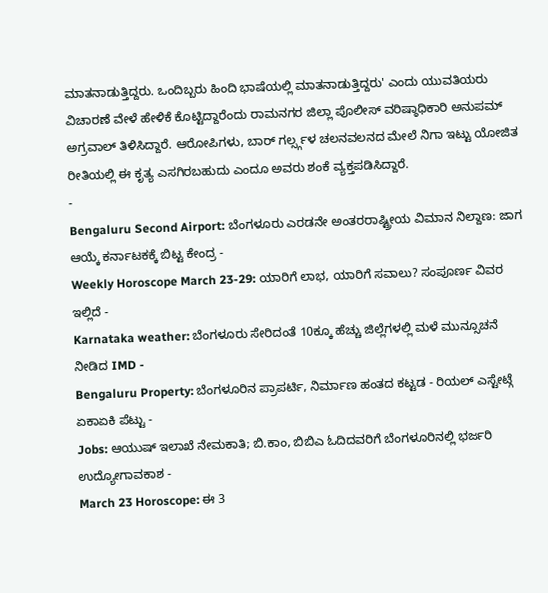ಮಾತನಾಡುತ್ತಿದ್ದರು. ಒಂದಿಬ್ಬರು ಹಿಂದಿ ಭಾಷೆಯಲ್ಲಿ ಮಾತನಾಡುತ್ತಿದ್ದರು' ಎಂದು ಯುವತಿಯರು ವಿಚಾರಣೆ ವೇಳೆ ಹೇಳಿಕೆ ಕೊಟ್ಟಿದ್ದಾರೆಂದು ರಾಮನಗರ ಜಿಲ್ಲಾ ಪೊಲೀಸ್ ವರಿಷ್ಠಾಧಿಕಾರಿ ಅನುಪಮ್ ಅಗ್ರವಾಲ್ ತಿಳಿಸಿದ್ದಾರೆ. ಆರೋಪಿಗಳು, ಬಾರ್ ಗರ್ಲ್ಸ್ಗಳ ಚಲನವಲನದ ಮೇಲೆ ನಿಗಾ ಇಟ್ಟು ಯೋಜಿತ ರೀತಿಯಲ್ಲಿ ಈ ಕೃತ್ಯ ಎಸಗಿರಬಹುದು ಎಂದೂ ಅವರು ಶಂಕೆ ವ್ಯಕ್ತಪಡಿಸಿದ್ದಾರೆ.
-
Bengaluru Second Airport: ಬೆಂಗಳೂರು ಎರಡನೇ ಅಂತರರಾಷ್ಟ್ರೀಯ ವಿಮಾನ ನಿಲ್ದಾಣ: ಜಾಗ ಆಯ್ಕೆ ಕರ್ನಾಟಕಕ್ಕೆ ಬಿಟ್ಟ ಕೇಂದ್ರ -
Weekly Horoscope March 23-29: ಯಾರಿಗೆ ಲಾಭ, ಯಾರಿಗೆ ಸವಾಲು? ಸಂಪೂರ್ಣ ವಿವರ ಇಲ್ಲಿದೆ -
Karnataka weather: ಬೆಂಗಳೂರು ಸೇರಿದಂತೆ 10ಕ್ಕೂ ಹೆಚ್ಚು ಜಿಲ್ಲೆಗಳಲ್ಲಿ ಮಳೆ ಮುನ್ಸೂಚನೆ ನೀಡಿದ IMD -
Bengaluru Property: ಬೆಂಗಳೂರಿನ ಪ್ರಾಪರ್ಟಿ, ನಿರ್ಮಾಣ ಹಂತದ ಕಟ್ಟಡ - ರಿಯಲ್ ಎಸ್ಟೇಟ್ಗೆ ಏಕಾಏಕಿ ಪೆಟ್ಟು -
Jobs: ಆಯುಷ್ ಇಲಾಖೆ ನೇಮಕಾತಿ; ಬಿ.ಕಾಂ, ಬಿಬಿಎ ಓದಿದವರಿಗೆ ಬೆಂಗಳೂರಿನಲ್ಲಿ ಭರ್ಜರಿ ಉದ್ಯೋಗಾವಕಾಶ -
March 23 Horoscope: ಈ 3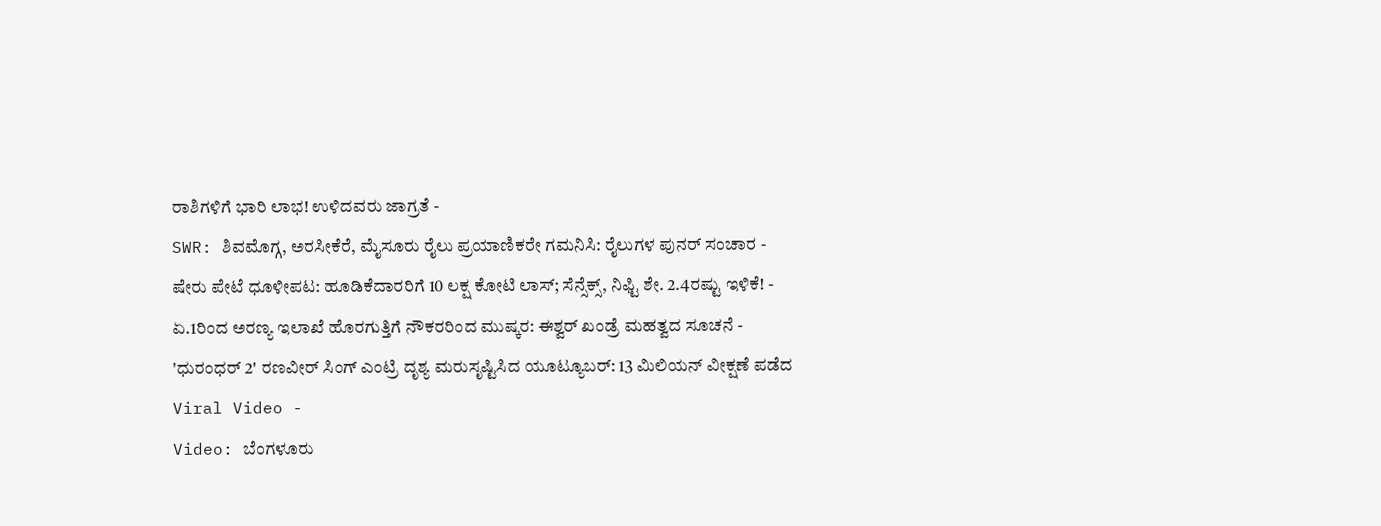ರಾಶಿಗಳಿಗೆ ಭಾರಿ ಲಾಭ! ಉಳಿದವರು ಜಾಗ್ರತೆ -
SWR: ಶಿವಮೊಗ್ಗ, ಅರಸೀಕೆರೆ, ಮೈಸೂರು ರೈಲು ಪ್ರಯಾಣಿಕರೇ ಗಮನಿಸಿ: ರೈಲುಗಳ ಪುನರ್ ಸಂಚಾರ -
ಷೇರು ಪೇಟೆ ಧೂಳೀಪಟ: ಹೂಡಿಕೆದಾರರಿಗೆ 10 ಲಕ್ಷ ಕೋಟಿ ಲಾಸ್; ಸೆನ್ಸೆಕ್ಸ್, ನಿಫ್ಟಿ ಶೇ. 2.4ರಷ್ಟು ಇಳಿಕೆ! -
ಏ.1ರಿಂದ ಅರಣ್ಯ ಇಲಾಖೆ ಹೊರಗುತ್ತಿಗೆ ನೌಕರರಿಂದ ಮುಷ್ಕರ: ಈಶ್ವರ್ ಖಂಡ್ರೆ ಮಹತ್ವದ ಸೂಚನೆ -
'ಧುರಂಧರ್ 2' ರಣವೀರ್ ಸಿಂಗ್ ಎಂಟ್ರಿ ದೃಶ್ಯ ಮರುಸೃಷ್ಟಿಸಿದ ಯೂಟ್ಯೂಬರ್: 13 ಮಿಲಿಯನ್ ವೀಕ್ಷಣೆ ಪಡೆದ Viral Video -
Video: ಬೆಂಗಳೂರು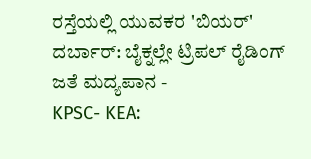ರಸ್ತೆಯಲ್ಲಿ ಯುವಕರ 'ಬಿಯರ್' ದರ್ಬಾರ್: ಬೈಕ್ನಲ್ಲೇ ಟ್ರಿಪಲ್ ರೈಡಿಂಗ್ ಜತೆ ಮದ್ಯಪಾನ -
KPSC- KEA: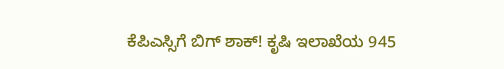ಕೆಪಿಎಸ್ಸಿಗೆ ಬಿಗ್ ಶಾಕ್! ಕೃಷಿ ಇಲಾಖೆಯ 945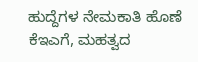ಹುದ್ದೆಗಳ ನೇಮಕಾತಿ ಹೊಣೆ ಕೆಇಎಗೆ, ಮಹತ್ವದ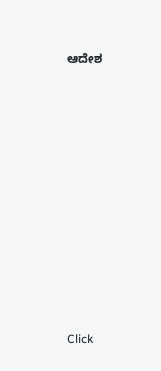ಆದೇಶ












Click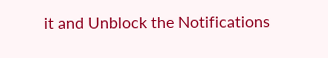it and Unblock the Notifications